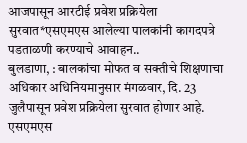आजपासून आरटीई प्रवेश प्रक्रियेला सुरवात*एसएमएस आलेल्या पालकांनी कागदपत्रे पडताळणी करण्याचे आवाहन..
बुलडाणा, : बालकांचा मोफत व सक्तीचे शिक्षणाचा अधिकार अधिनियमानुसार मंगळवार, दि. 23 जुलैपासून प्रवेश प्रक्रियेला सुरवात होणार आहे. एसएमएस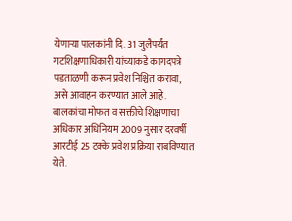येणाऱ्या पालकांनी दि. 31 जुलैपर्यंत गटशिक्षणाधिकारी यांच्याकडे कागदपत्रे पडताळणी करून प्रवेश निश्चित करावा, असे आवाहन करण्यात आले आहे.
बालकांचा मोफत व सक्तीचे शिक्षणाचा अधिकार अधिनियम 2009 नुसार दरवर्षी आरटीई 25 टक्के प्रवेश प्रक्रिया राबविण्यात येते.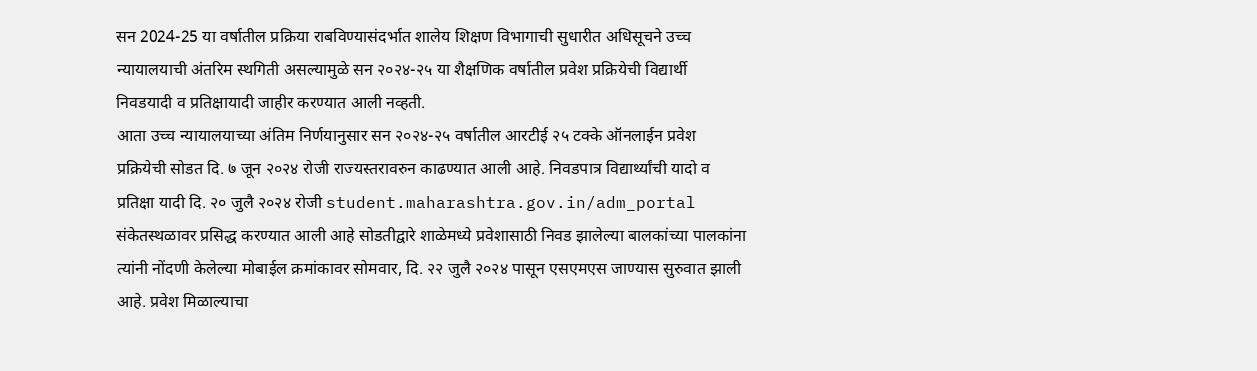सन 2024-25 या वर्षातील प्रक्रिया राबविण्यासंदर्भात शालेय शिक्षण विभागाची सुधारीत अधिसूचने उच्च न्यायालयाची अंतरिम स्थगिती असल्यामुळे सन २०२४-२५ या शैक्षणिक वर्षातील प्रवेश प्रक्रियेची विद्यार्थी निवडयादी व प्रतिक्षायादी जाहीर करण्यात आली नव्हती.
आता उच्च न्यायालयाच्या अंतिम निर्णयानुसार सन २०२४-२५ वर्षातील आरटीई २५ टक्के ऑनलाईन प्रवेश प्रक्रियेची सोडत दि. ७ जून २०२४ रोजी राज्यस्तरावरुन काढण्यात आली आहे. निवडपात्र विद्यार्थ्यांची यादो व प्रतिक्षा यादी दि. २० जुलै २०२४ रोजी student.maharashtra.gov.in/adm_portal संकेतस्थळावर प्रसिद्ध करण्यात आली आहे सोडतीद्वारे शाळेमध्ये प्रवेशासाठी निवड झालेल्या बालकांच्या पालकांना त्यांनी नोंदणी केलेल्या मोबाईल क्रमांकावर सोमवार, दि. २२ जुलै २०२४ पासून एसएमएस जाण्यास सुरुवात झाली आहे. प्रवेश मिळाल्याचा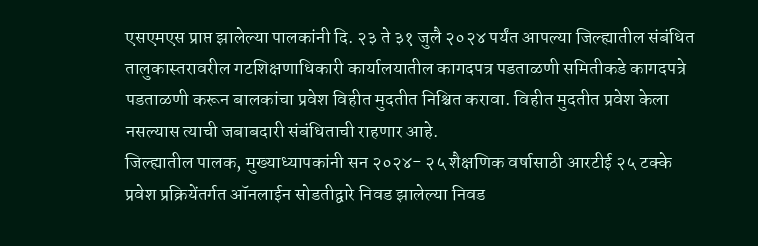एसएमएस प्राप्त झालेल्या पालकांनी दि. २३ ते ३१ जुलै २०२४ पर्यंत आपल्या जिल्ह्यातील संबंधित तालुकास्तरावरील गटशिक्षणाधिकारी कार्यालयातील कागदपत्र पडताळणी समितीकडे कागदपत्रे पडताळणी करून बालकांचा प्रवेश विहीत मुदतीत निश्चित करावा. विहीत मुदतीत प्रवेश केला नसल्यास त्याची जबाबदारी संबंधिताची राहणार आहे.
जिल्ह्यातील पालक, मुख्याध्यापकांनी सन २०२४- २५ शैक्षणिक वर्षासाठी आरटीई २५ टक्के प्रवेश प्रक्रियेंतर्गत ऑनलाईन सोडतीद्वारे निवड झालेल्या निवड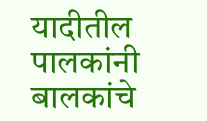यादीतील पालकांनी बालकांचे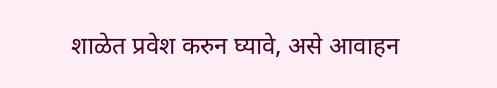शाळेत प्रवेश करुन घ्यावे, असे आवाहन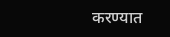करण्यात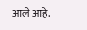आले आहे.